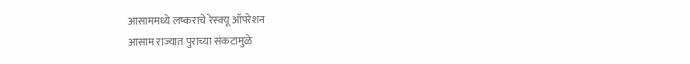आसाममध्ये लष्कराचे रेस्क्यू ऑपरेशन
आसाम राज्यात पुराच्या संकटामुळे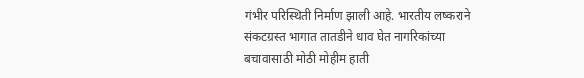गंभीर परिस्थिती निर्माण झाली आहे. भारतीय लष्कराने संकटग्रस्त भागात तातडीने धाव घेत नागरिकांच्या बचावासाठी मोठी मोहीम हाती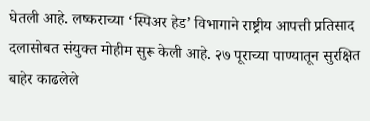घेतली आहे. लष्कराच्या ‘स्पिअर हेड’ विभागाने राष्ट्रीय आपत्ती प्रतिसाद दलासोबत संयुक्त मोहीम सुरू केली आहे. २७ पूराच्या पाण्यातून सुरक्षित बाहेर काढलेले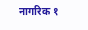नागरिक १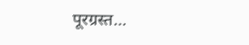पूरग्रस्त…